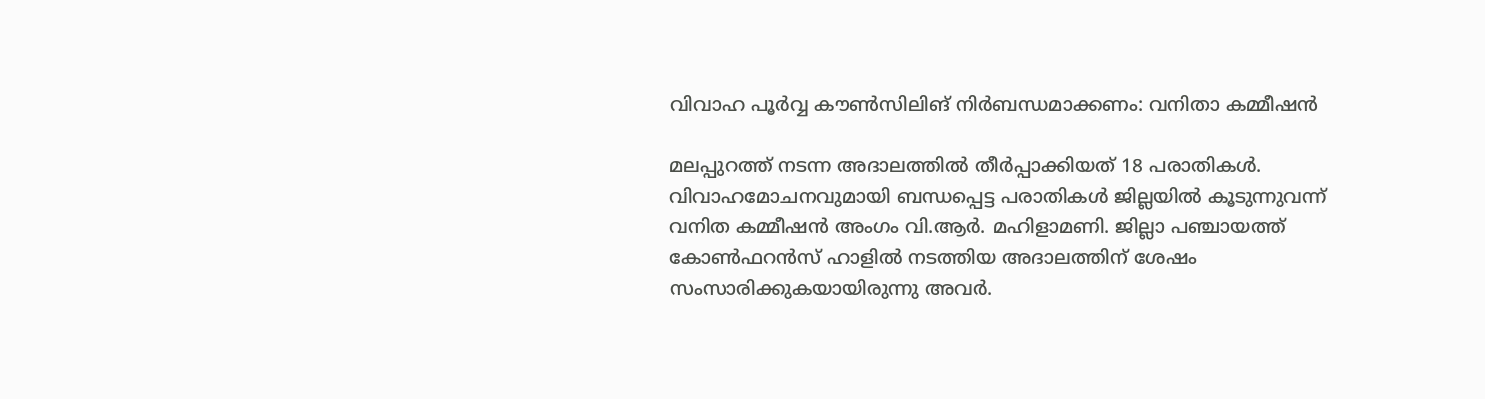വിവാഹ പൂര്‍വ്വ കൗണ്‍സിലിങ് നിര്‍ബന്ധമാക്കണം: വനിതാ കമ്മീഷന്‍

മലപ്പുറത്ത് നടന്ന അദാലത്തില്‍ തീര്‍പ്പാക്കിയത് 18 പരാതികള്‍. വിവാഹമോചനവുമായി ബന്ധപ്പെട്ട പരാതികള്‍ ജില്ലയില്‍ കൂടുന്നുവന്ന് വനിത കമ്മീഷന്‍ അംഗം വി.ആര്‍. മഹിളാമണി. ജില്ലാ പഞ്ചായത്ത് കോണ്‍ഫറന്‍സ് ഹാളില്‍ നടത്തിയ അദാലത്തിന് ശേഷം സംസാരിക്കുകയായിരുന്നു അവര്‍.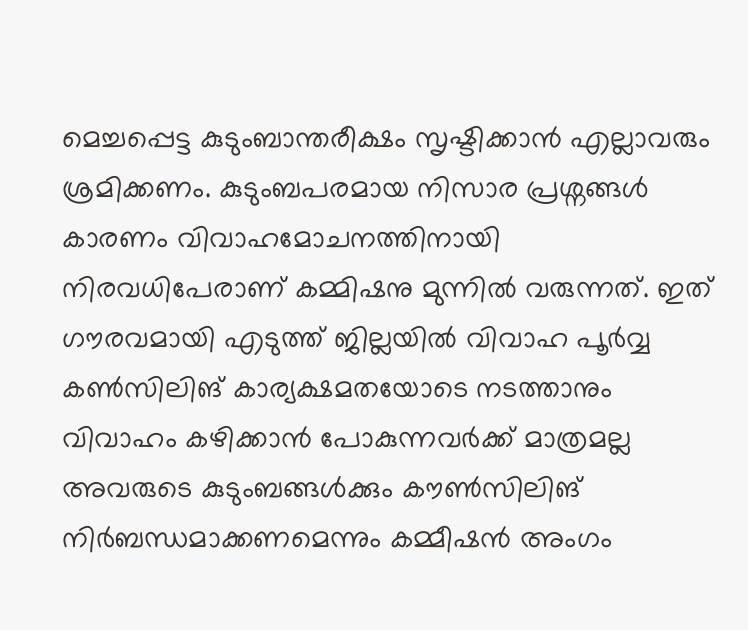മെച്ചപ്പെട്ട കുടുംബാന്തരീക്ഷം സൃഷ്ടിക്കാന്‍ എല്ലാവരും ശ്രമിക്കണം. കുടുംബപരമായ നിസാര പ്രശ്നങ്ങള്‍ കാരണം വിവാഹമോചനത്തിനായി നിരവധിപേരാണ് കമ്മിഷനു മുന്നില്‍ വരുന്നത്. ഇത് ഗൗരവമായി എടുത്ത് ജില്ലയില്‍ വിവാഹ പൂര്‍വ്വ കണ്‍സിലിങ് കാര്യക്ഷമതയോടെ നടത്താനും വിവാഹം കഴിക്കാന്‍ പോകുന്നവര്‍ക്ക് മാത്രമല്ല അവരുടെ കുടുംബങ്ങള്‍ക്കും കൗണ്‍സിലിങ് നിര്‍ബന്ധമാക്കണമെന്നും കമ്മീഷന്‍ അംഗം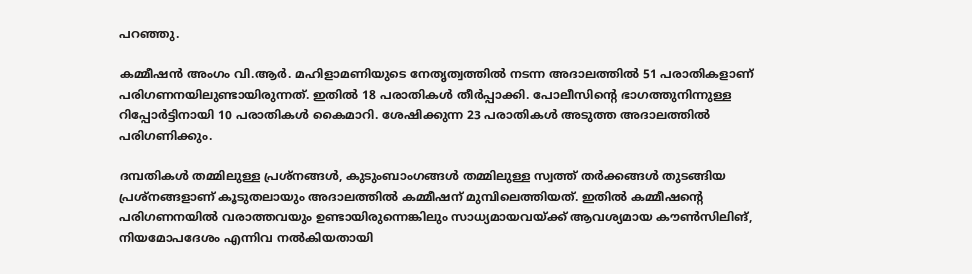പറഞ്ഞു.

കമ്മീഷന്‍ അംഗം വി.ആര്‍. മഹിളാമണിയുടെ നേതൃത്വത്തില്‍ നടന്ന അദാലത്തില്‍ 51 പരാതികളാണ് പരിഗണനയിലുണ്ടായിരുന്നത്. ഇതില്‍ 18 പരാതികള്‍ തീര്‍പ്പാക്കി. പോലീസിന്റെ ഭാഗത്തുനിന്നുള്ള റിപ്പോര്‍ട്ടിനായി 10 പരാതികള്‍ കൈമാറി. ശേഷിക്കുന്ന 23 പരാതികള്‍ അടുത്ത അദാലത്തില്‍ പരിഗണിക്കും.

ദമ്പതികള്‍ തമ്മിലുള്ള പ്രശ്നങ്ങള്‍, കുടുംബാംഗങ്ങള്‍ തമ്മിലുള്ള സ്വത്ത് തര്‍ക്കങ്ങള്‍ തുടങ്ങിയ പ്രശ്നങ്ങളാണ് കൂടുതലായും അദാലത്തില്‍ കമ്മീഷന് മുമ്പിലെത്തിയത്. ഇതില്‍ കമ്മീഷന്റെ പരിഗണനയില്‍ വരാത്തവയും ഉണ്ടായിരുന്നെങ്കിലും സാധ്യമായവയ്ക്ക് ആവശ്യമായ കൗണ്‍സിലിങ്, നിയമോപദേശം എന്നിവ നല്‍കിയതായി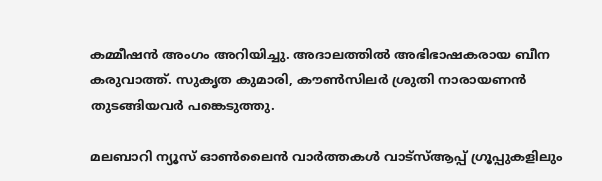കമ്മീഷന്‍ അംഗം അറിയിച്ചു. അദാലത്തില്‍ അഭിഭാഷകരായ ബീന കരുവാത്ത്. സുകൃത കുമാരി, കൗണ്‍സിലര്‍ ശ്രുതി നാരായണന്‍ തുടങ്ങിയവര്‍ പങ്കെടുത്തു.

മലബാറി ന്യൂസ് ഓണ്‍ലൈന്‍ വാര്‍ത്തകള്‍ വാട്‌സ്ആപ്പ് ഗ്രൂപ്പുകളിലും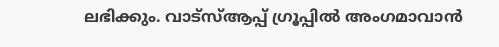ലഭിക്കും. വാട്‌സ്ആപ്പ് ഗ്രൂപ്പില്‍ അംഗമാവാന്‍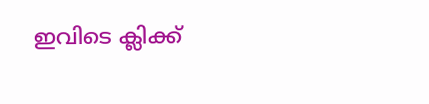ഇവിടെ ക്ലിക്ക്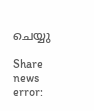ചെയ്യു

Share news
error: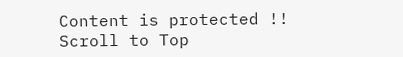Content is protected !!
Scroll to Top